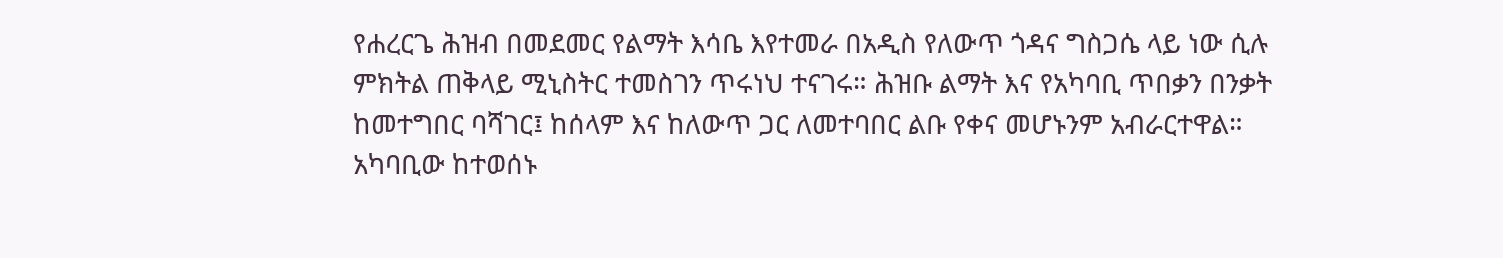የሐረርጌ ሕዝብ በመደመር የልማት እሳቤ እየተመራ በአዲስ የለውጥ ጎዳና ግስጋሴ ላይ ነው ሲሉ ምክትል ጠቅላይ ሚኒስትር ተመስገን ጥሩነህ ተናገሩ። ሕዝቡ ልማት እና የአካባቢ ጥበቃን በንቃት ከመተግበር ባሻገር፤ ከሰላም እና ከለውጥ ጋር ለመተባበር ልቡ የቀና መሆኑንም አብራርተዋል። አካባቢው ከተወሰኑ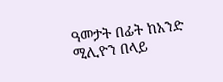ዓመታት በፊት ከአንድ ሚሊዮን በላይ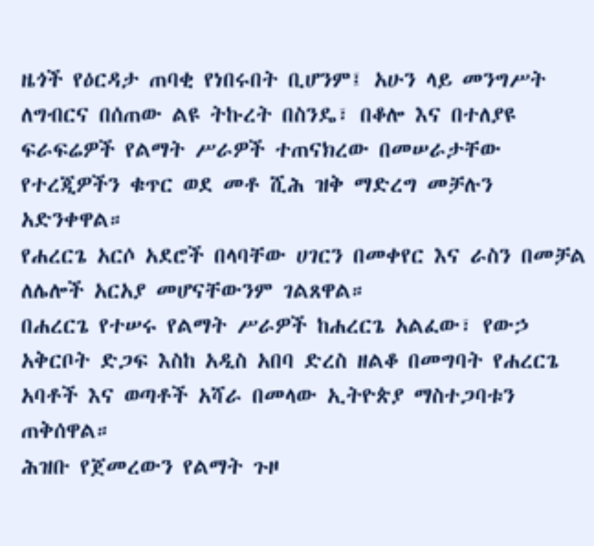ዜጎች የዕርዳታ ጠባቂ የነበሩበት ቢሆንም፤ አሁን ላይ መንግሥት ለግብርና በሰጠው ልዩ ትኩረት በስንዴ፣ በቆሎ እና በተለያዩ ፍራፍሬዎች የልማት ሥራዎች ተጠናክረው በመሠራታቸው የተረጂዎችን ቁጥር ወደ መቶ ሺሕ ዝቅ ማድረግ መቻሉን አድንቀዋል።
የሐረርጌ አርሶ አደሮች በላባቸው ሀገርን በመቀየር እና ራስን በመቻል ለሌሎች አርአያ መሆናቸውንም ገልጸዋል።
በሐረርጌ የተሠሩ የልማት ሥራዎች ከሐረርጌ አልፈው፣ የውኃ አቅርቦት ድጋፍ እስከ አዲስ አበባ ድረስ ዘልቆ በመግባት የሐረርጌ አባቶች እና ወጣቶች አሻራ በመላው ኢትዮጵያ ማስተጋባቱን ጠቅሰዋል።
ሕዝቡ የጀመረውን የልማት ጉዞ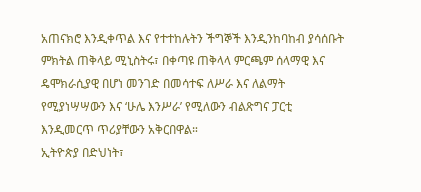አጠናክሮ እንዲቀጥል እና የተተከሉትን ችግኞች እንዲንከባከብ ያሳሰቡት ምክትል ጠቅላይ ሚኒስትሩ፣ በቀጣዩ ጠቅላላ ምርጫም ሰላማዊ እና ዴሞክራሲያዊ በሆነ መንገድ በመሳተፍ ለሥራ እና ለልማት የሚያነሣሣውን እና ‘ሁሌ እንሥራ’ የሚለውን ብልጽግና ፓርቲ እንዲመርጥ ጥሪያቸውን አቅርበዋል።
ኢትዮጵያ በድህነት፣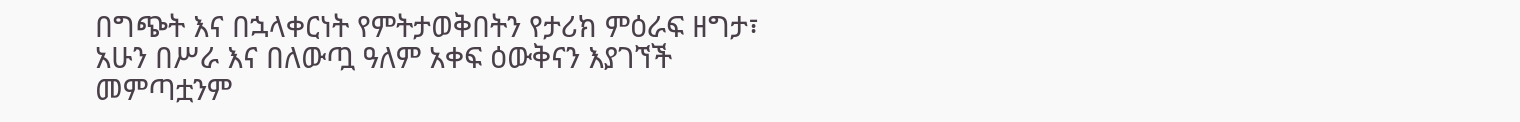በግጭት እና በኋላቀርነት የምትታወቅበትን የታሪክ ምዕራፍ ዘግታ፣ አሁን በሥራ እና በለውጧ ዓለም አቀፍ ዕውቅናን እያገኘች መምጣቷንም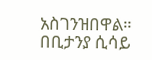አስገንዝበዋል።
በቢታንያ ሲሳይ